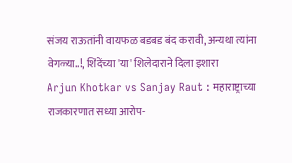संजय राऊतांनी वायफळ बडबड बंद करावी, अन्यथा त्यांना वेगळ्या..!, शिंदेंच्या 'या' शिलेदाराने दिला इशारा
Arjun Khotkar vs Sanjay Raut : महाराष्ट्राच्या राजकारणात सध्या आरोप-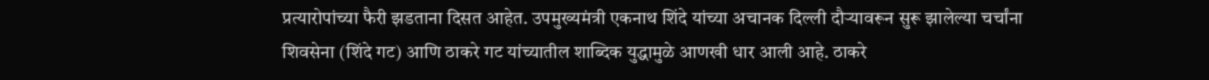प्रत्यारोपांच्या फैरी झडताना दिसत आहेत. उपमुख्यमंत्री एकनाथ शिंदे यांच्या अचानक दिल्ली दौऱ्यावरून सुरू झालेल्या चर्चांना शिवसेना (शिंदे गट) आणि ठाकरे गट यांच्यातील शाब्दिक युद्धामुळे आणखी धार आली आहे. ठाकरे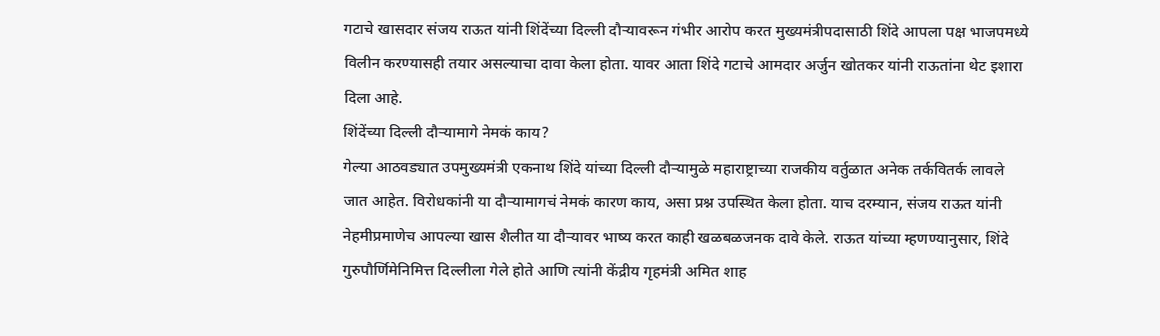गटाचे खासदार संजय राऊत यांनी शिंदेंच्या दिल्ली दौऱ्यावरून गंभीर आरोप करत मुख्यमंत्रीपदासाठी शिंदे आपला पक्ष भाजपमध्ये विलीन करण्यासही तयार असल्याचा दावा केला होता. यावर आता शिंदे गटाचे आमदार अर्जुन खोतकर यांनी राऊतांना थेट इशारा दिला आहे.
शिंदेंच्या दिल्ली दौऱ्यामागे नेमकं काय?
गेल्या आठवड्यात उपमुख्यमंत्री एकनाथ शिंदे यांच्या दिल्ली दौऱ्यामुळे महाराष्ट्राच्या राजकीय वर्तुळात अनेक तर्कवितर्क लावले जात आहेत. विरोधकांनी या दौऱ्यामागचं नेमकं कारण काय, असा प्रश्न उपस्थित केला होता. याच दरम्यान, संजय राऊत यांनी नेहमीप्रमाणेच आपल्या खास शैलीत या दौऱ्यावर भाष्य करत काही खळबळजनक दावे केले. राऊत यांच्या म्हणण्यानुसार, शिंदे गुरुपौर्णिमेनिमित्त दिल्लीला गेले होते आणि त्यांनी केंद्रीय गृहमंत्री अमित शाह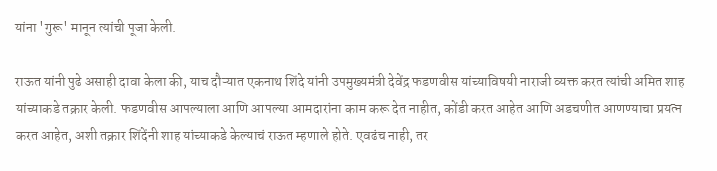यांना 'गुरू' मानून त्यांची पूजा केली.

राऊत यांनी पुढे असाही दावा केला की, याच दौऱ्यात एकनाथ शिंदे यांनी उपमुख्यमंत्री देवेंद्र फडणवीस यांच्याविषयी नाराजी व्यक्त करत त्यांची अमित शाह यांच्याकडे तक्रार केली. फडणवीस आपल्याला आणि आपल्या आमदारांना काम करू देत नाहीत, कोंडी करत आहेत आणि अडचणीत आणण्याचा प्रयत्न करत आहेत, अशी तक्रार शिंदेंनी शाह यांच्याकडे केल्याचं राऊत म्हणाले होते. एवढंच नाही, तर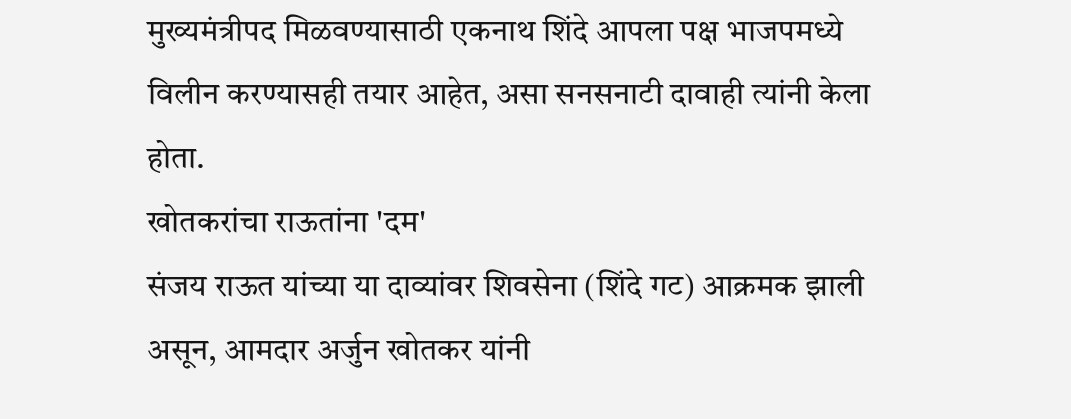मुख्यमंत्रीपद मिळवण्यासाठी एकनाथ शिंदे आपला पक्ष भाजपमध्ये विलीन करण्यासही तयार आहेत, असा सनसनाटी दावाही त्यांनी केला होता.
खोतकरांचा राऊतांना 'दम'
संजय राऊत यांच्या या दाव्यांवर शिवसेना (शिंदे गट) आक्रमक झाली असून, आमदार अर्जुन खोतकर यांनी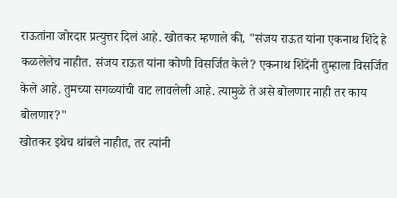राऊतांना जोरदार प्रत्युत्तर दिलं आहे. खोतकर म्हणाले की, "संजय राऊत यांना एकनाथ शिंदे हे कळलेलेच नाहीत. संजय राऊत यांना कोणी विसर्जित केले? एकनाथ शिंदेंनी तुम्हाला विसर्जित केले आहे. तुमच्या सगळ्यांची वाट लावलेली आहे. त्यामुळे ते असे बोलणार नाही तर काय बोलणार?"
खोतकर इथेच थांबले नाहीत, तर त्यांनी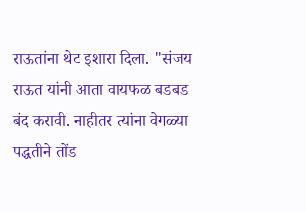राऊतांना थेट इशारा दिला. "संजय राऊत यांनी आता वायफळ बडबड बंद करावी. नाहीतर त्यांना वेगळ्या पद्धतीने तोंड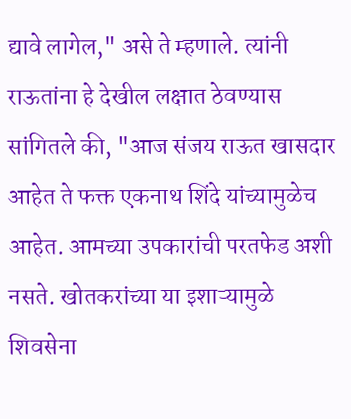द्यावे लागेल," असे ते म्हणाले. त्यांनी राऊतांना हे देखील लक्षात ठेवण्यास सांगितले की, "आज संजय राऊत खासदार आहेत ते फक्त एकनाथ शिंदे यांच्यामुळेच आहेत. आमच्या उपकारांची परतफेड अशी नसते. खोतकरांच्या या इशाऱ्यामुळे शिवसेना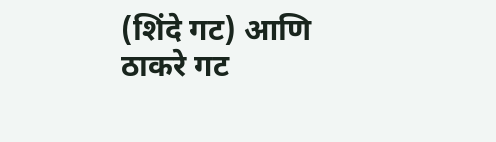(शिंदे गट) आणि ठाकरे गट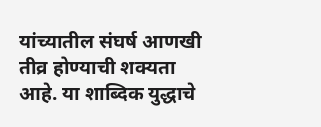यांच्यातील संघर्ष आणखी तीव्र होण्याची शक्यता आहे. या शाब्दिक युद्धाचे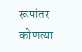रूपांतर कोणत्या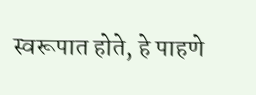स्वरूपात होते, हे पाहणे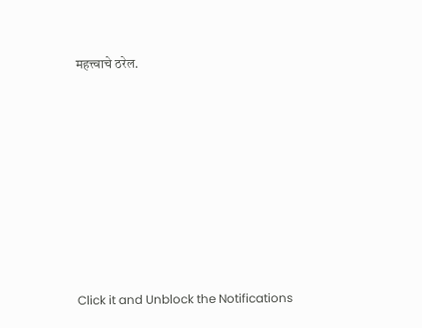महत्त्वाचे ठरेल.












Click it and Unblock the Notifications